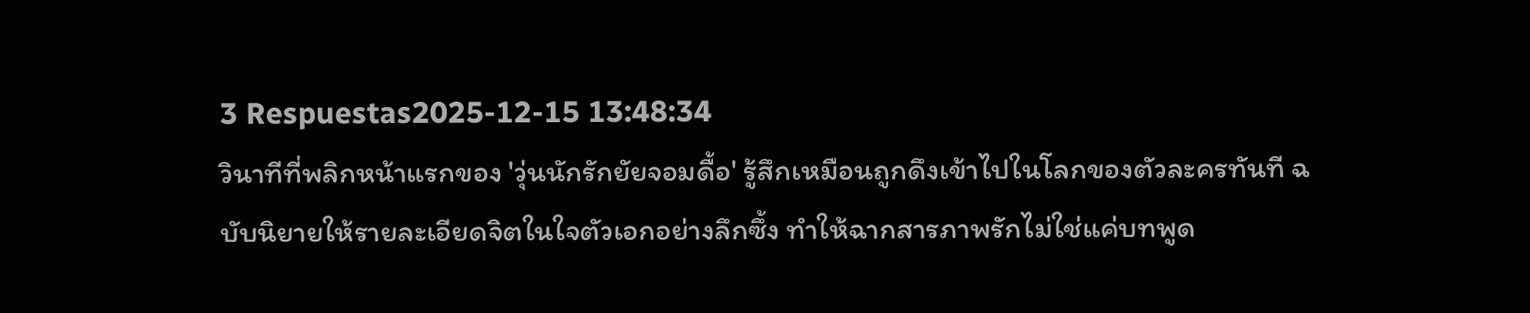3 Respuestas2025-12-15 13:48:34
วินาทีที่พลิกหน้าแรกของ 'วุ่นนักรักยัยจอมดื้อ' รู้สึกเหมือนถูกดึงเข้าไปในโลกของตัวละครทันที ฉบับนิยายให้รายละเอียดจิตในใจตัวเอกอย่างลึกซึ้ง ทำให้ฉากสารภาพรักไม่ใช่แค่บทพูด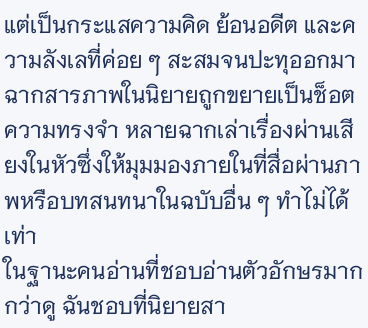แต่เป็นกระแสความคิด ย้อนอดีต และความลังเลที่ค่อย ๆ สะสมจนปะทุออกมา ฉากสารภาพในนิยายถูกขยายเป็นช็อตความทรงจำ หลายฉากเล่าเรื่องผ่านเสียงในหัวซึ่งให้มุมมองภายในที่สื่อผ่านภาพหรือบทสนทนาในฉบับอื่น ๆ ทำไม่ได้เท่า
ในฐานะคนอ่านที่ชอบอ่านตัวอักษรมากกว่าดู ฉันชอบที่นิยายสา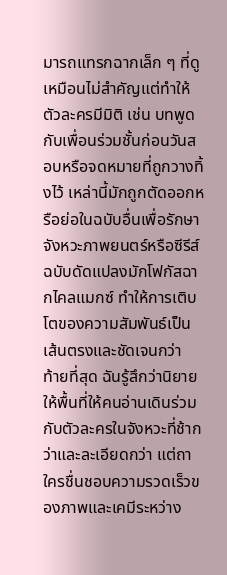มารถแทรกฉากเล็ก ๆ ที่ดูเหมือนไม่สำคัญแต่ทำให้ตัวละครมีมิติ เช่น บทพูดกับเพื่อนร่วมชั้นก่อนวันสอบหรือจดหมายที่ถูกวางทิ้งไว้ เหล่านี้มักถูกตัดออกหรือย่อในฉบับอื่นเพื่อรักษาจังหวะภาพยนตร์หรือซีรีส์ ฉบับดัดแปลงมักโฟกัสฉากไคลแมกซ์ ทำให้การเติบโตของความสัมพันธ์เป็นเส้นตรงและชัดเจนกว่า
ท้ายที่สุด ฉันรู้สึกว่านิยายให้พื้นที่ให้คนอ่านเดินร่วมกับตัวละครในจังหวะที่ช้ากว่าและละเอียดกว่า แต่ถาใครชื่นชอบความรวดเร็วของภาพและเคมีระหว่าง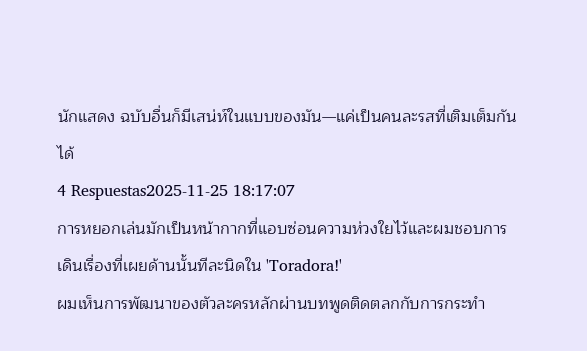นักแสดง ฉบับอื่นก็มีเสน่ห์ในแบบของมัน—แค่เป็นคนละรสที่เติมเต็มกันได้
4 Respuestas2025-11-25 18:17:07
การหยอกเล่นมักเป็นหน้ากากที่แอบซ่อนความห่วงใยไว้และผมชอบการเดินเรื่องที่เผยด้านนั้นทีละนิดใน 'Toradora!'
ผมเห็นการพัฒนาของตัวละครหลักผ่านบทพูดติดตลกกับการกระทำ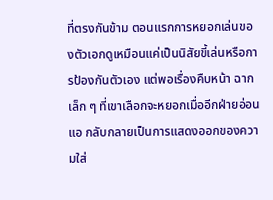ที่ตรงกันข้าม ตอนแรกการหยอกเล่นของตัวเอกดูเหมือนแค่เป็นนิสัยขี้เล่นหรือการป้องกันตัวเอง แต่พอเรื่องคืบหน้า ฉากเล็ก ๆ ที่เขาเลือกจะหยอกเมื่ออีกฝ่ายอ่อนแอ กลับกลายเป็นการแสดงออกของความใส่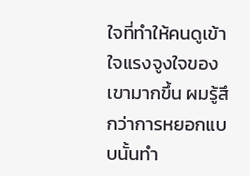ใจที่ทำให้คนดูเข้าใจแรงจูงใจของเขามากขึ้น ผมรู้สึกว่าการหยอกแบบนั้นทำ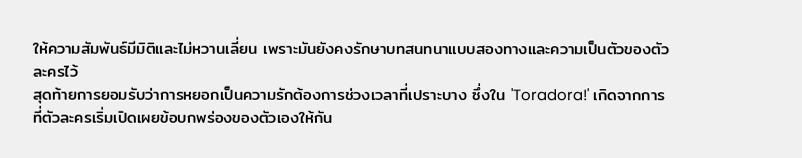ให้ความสัมพันธ์มีมิติและไม่หวานเลี่ยน เพราะมันยังคงรักษาบทสนทนาแบบสองทางและความเป็นตัวของตัวละครไว้
สุดท้ายการยอมรับว่าการหยอกเป็นความรักต้องการช่วงเวลาที่เปราะบาง ซึ่งใน 'Toradora!' เกิดจากการที่ตัวละครเริ่มเปิดเผยข้อบกพร่องของตัวเองให้กัน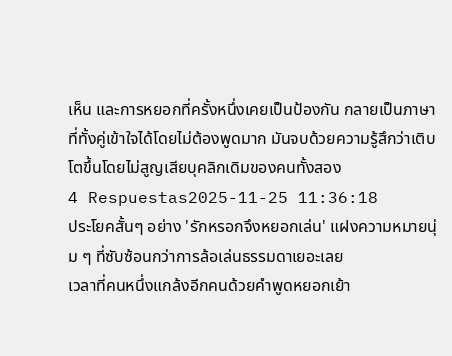เห็น และการหยอกที่ครั้งหนึ่งเคยเป็นป้องกัน กลายเป็นภาษาที่ทั้งคู่เข้าใจได้โดยไม่ต้องพูดมาก มันจบด้วยความรู้สึกว่าเติบโตขึ้นโดยไม่สูญเสียบุคลิกเดิมของคนทั้งสอง
4 Respuestas2025-11-25 11:36:18
ประโยคสั้นๆ อย่าง 'รักหรอกจึงหยอกเล่น' แฝงความหมายนุ่ม ๆ ที่ซับซ้อนกว่าการล้อเล่นธรรมดาเยอะเลย
เวลาที่คนหนึ่งแกล้งอีกคนด้วยคำพูดหยอกเย้า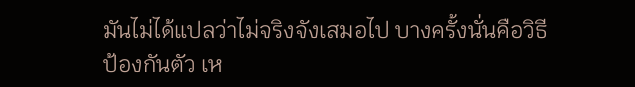มันไม่ได้แปลว่าไม่จริงจังเสมอไป บางครั้งนั่นคือวิธีป้องกันตัว เห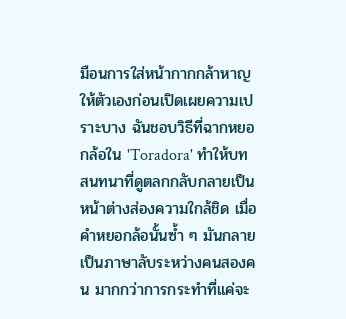มือนการใส่หน้ากากกล้าหาญให้ตัวเองก่อนเปิดเผยความเปราะบาง ฉันชอบวิธีที่ฉากหยอกล้อใน 'Toradora' ทำให้บทสนทนาที่ดูตลกกลับกลายเป็นหน้าต่างส่องความใกล้ชิด เมื่อคำหยอกล้อนั้นซ้ำ ๆ มันกลายเป็นภาษาลับระหว่างคนสองคน มากกว่าการกระทำที่แค่จะ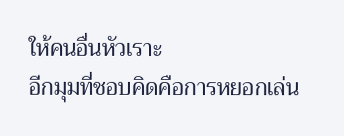ให้คนอื่นหัวเราะ
อีกมุมที่ชอบคิดคือการหยอกเล่น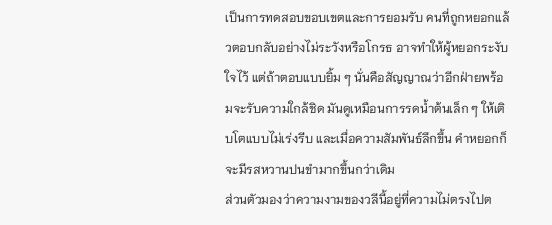เป็นการทดสอบขอบเขตและการยอมรับ คนที่ถูกหยอกแล้วตอบกลับอย่างไม่ระวังหรือโกรธ อาจทำให้ผู้หยอกระงับใจไว้ แต่ถ้าตอบแบบยิ้ม ๆ นั่นคือสัญญาณว่าอีกฝ่ายพร้อมจะรับความใกล้ชิด มันดูเหมือนการรดน้ำต้นเล็ก ๆ ให้เติบโตแบบไม่เร่งรีบ และเมื่อความสัมพันธ์ลึกขึ้น คำหยอกก็จะมีรสหวานปนขำมากขึ้นกว่าเดิม
ส่วนตัวมองว่าความงามของวลีนี้อยู่ที่ความไม่ตรงไปต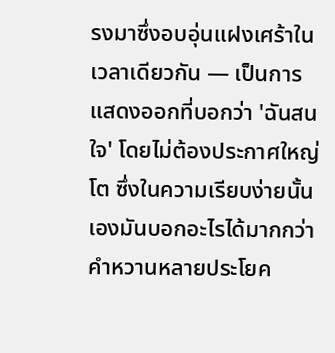รงมาซึ่งอบอุ่นแฝงเศร้าในเวลาเดียวกัน — เป็นการแสดงออกที่บอกว่า 'ฉันสนใจ' โดยไม่ต้องประกาศใหญ่โต ซึ่งในความเรียบง่ายนั้นเองมันบอกอะไรได้มากกว่าคำหวานหลายประโยค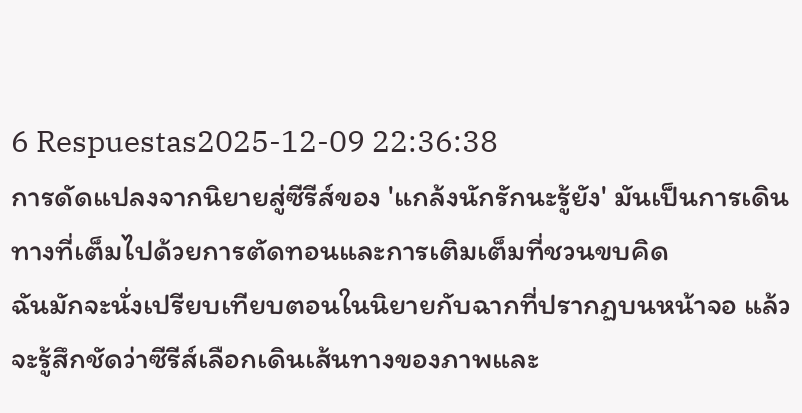6 Respuestas2025-12-09 22:36:38
การดัดแปลงจากนิยายสู่ซีรีส์ของ 'แกล้งนักรักนะรู้ยัง' มันเป็นการเดินทางที่เต็มไปด้วยการตัดทอนและการเติมเต็มที่ชวนขบคิด
ฉันมักจะนั่งเปรียบเทียบตอนในนิยายกับฉากที่ปรากฏบนหน้าจอ แล้วจะรู้สึกชัดว่าซีรีส์เลือกเดินเส้นทางของภาพและ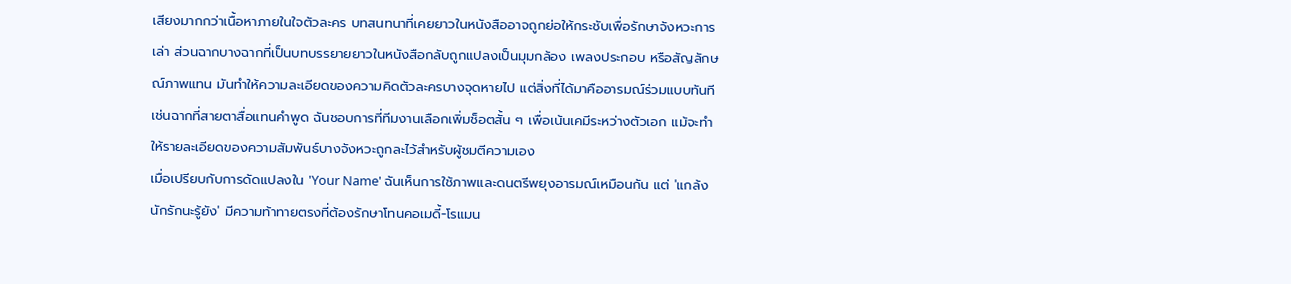เสียงมากกว่าเนื้อหาภายในใจตัวละคร บทสนทนาที่เคยยาวในหนังสืออาจถูกย่อให้กระชับเพื่อรักษาจังหวะการเล่า ส่วนฉากบางฉากที่เป็นบทบรรยายยาวในหนังสือกลับถูกแปลงเป็นมุมกล้อง เพลงประกอบ หรือสัญลักษณ์ภาพแทน มันทำให้ความละเอียดของความคิดตัวละครบางจุดหายไป แต่สิ่งที่ได้มาคืออารมณ์ร่วมแบบทันที เช่นฉากที่สายตาสื่อแทนคำพูด ฉันชอบการที่ทีมงานเลือกเพิ่มช็อตสั้น ๆ เพื่อเน้นเคมีระหว่างตัวเอก แม้จะทำให้รายละเอียดของความสัมพันธ์บางจังหวะถูกละไว้สำหรับผู้ชมตีความเอง
เมื่อเปรียบกับการดัดแปลงใน 'Your Name' ฉันเห็นการใช้ภาพและดนตรีพยุงอารมณ์เหมือนกัน แต่ 'แกล้งนักรักนะรู้ยัง' มีความท้าทายตรงที่ต้องรักษาโทนคอเมดี้-โรแมน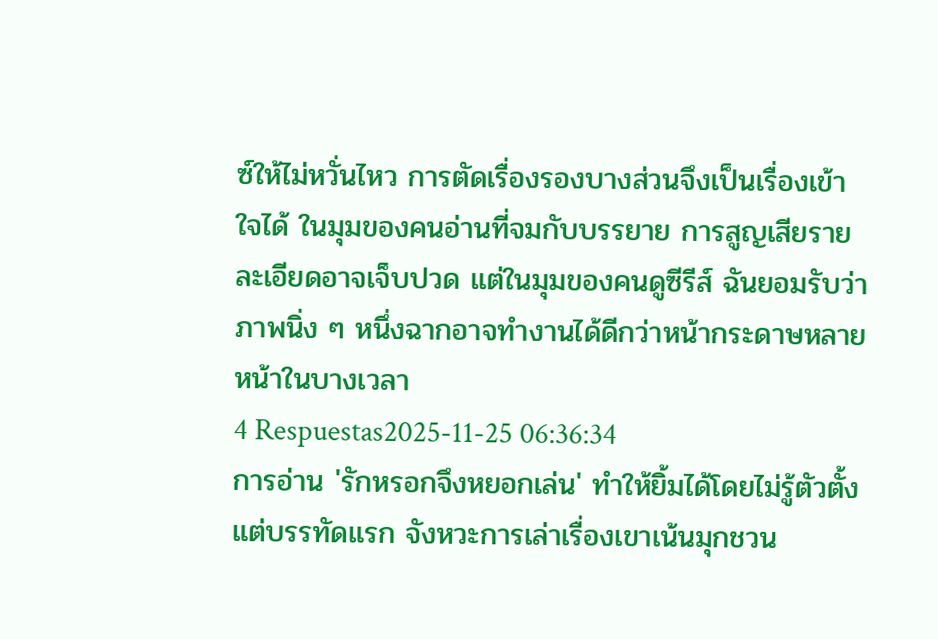ซ์ให้ไม่หวั่นไหว การตัดเรื่องรองบางส่วนจึงเป็นเรื่องเข้าใจได้ ในมุมของคนอ่านที่จมกับบรรยาย การสูญเสียรายละเอียดอาจเจ็บปวด แต่ในมุมของคนดูซีรีส์ ฉันยอมรับว่าภาพนิ่ง ๆ หนึ่งฉากอาจทำงานได้ดีกว่าหน้ากระดาษหลายหน้าในบางเวลา
4 Respuestas2025-11-25 06:36:34
การอ่าน 'รักหรอกจึงหยอกเล่น' ทำให้ยิ้มได้โดยไม่รู้ตัวตั้งแต่บรรทัดแรก จังหวะการเล่าเรื่องเขาเน้นมุกชวน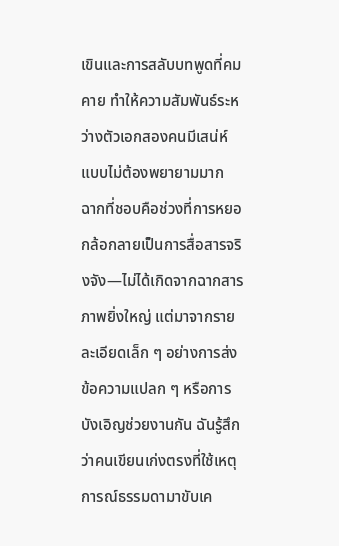เขินและการสลับบทพูดที่คมคาย ทำให้ความสัมพันธ์ระหว่างตัวเอกสองคนมีเสน่ห์แบบไม่ต้องพยายามมาก
ฉากที่ชอบคือช่วงที่การหยอกล้อกลายเป็นการสื่อสารจริงจัง—ไม่ได้เกิดจากฉากสารภาพยิ่งใหญ่ แต่มาจากรายละเอียดเล็ก ๆ อย่างการส่งข้อความแปลก ๆ หรือการบังเอิญช่วยงานกัน ฉันรู้สึกว่าคนเขียนเก่งตรงที่ใช้เหตุการณ์ธรรมดามาขับเค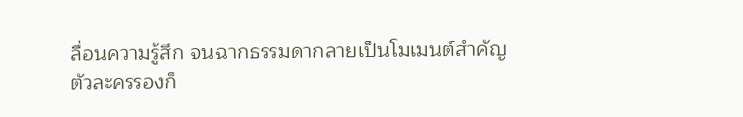ลื่อนความรู้สึก จนฉากธรรมดากลายเป็นโมเมนต์สำคัญ
ตัวละครรองก็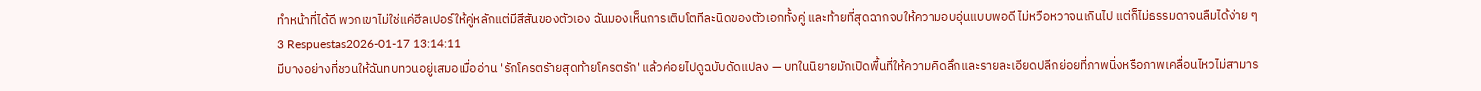ทำหน้าที่ได้ดี พวกเขาไม่ใช่แค่ฮีลเปอร์ให้คู่หลักแต่มีสีสันของตัวเอง ฉันมองเห็นการเติบโตทีละนิดของตัวเอกทั้งคู่ และท้ายที่สุดฉากจบให้ความอบอุ่นแบบพอดี ไม่หวือหวาจนเกินไป แต่ก็ไม่ธรรมดาจนลืมได้ง่าย ๆ
3 Respuestas2026-01-17 13:14:11
มีบางอย่างที่ชวนให้ฉันทบทวนอยู่เสมอเมื่ออ่าน 'รักโครตรัายสุดท้ายโครตรัก' แล้วค่อยไปดูฉบับดัดแปลง — บทในนิยายมักเปิดพื้นที่ให้ความคิดลึกและรายละเอียดปลีกย่อยที่ภาพนิ่งหรือภาพเคลื่อนไหวไม่สามาร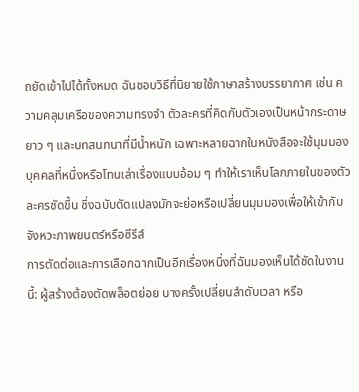ถยัดเข้าไปได้ทั้งหมด ฉันชอบวิธีที่นิยายใช้ภาษาสร้างบรรยากาศ เช่น ความคลุมเครือของความทรงจำ ตัวละครที่คิดกับตัวเองเป็นหน้ากระดาษยาว ๆ และบทสนทนาที่มีน้ำหนัก เฉพาะหลายฉากในหนังสือจะใช้มุมมองบุคคลที่หนึ่งหรือโทนเล่าเรื่องแบบอ้อม ๆ ทำให้เราเห็นโลกภายในของตัวละครชัดขึ้น ซึ่งฉบับดัดแปลงมักจะย่อหรือเปลี่ยนมุมมองเพื่อให้เข้ากับจังหวะภาพยนตร์หรือซีรีส์
การตัดต่อและการเลือกฉากเป็นอีกเรื่องหนึ่งที่ฉันมองเห็นได้ชัดในงานนี้: ผู้สร้างต้องตัดพล็อตย่อย บางครั้งเปลี่ยนลำดับเวลา หรือ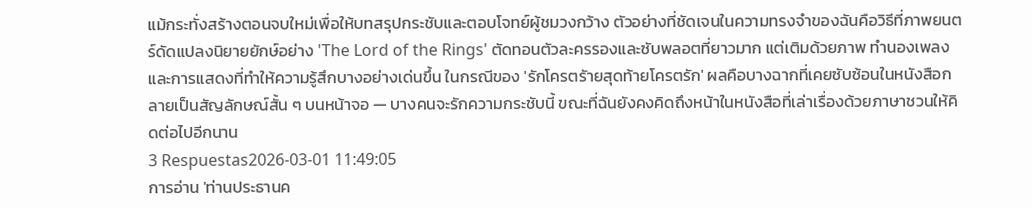แม้กระทั่งสร้างตอนจบใหม่เพื่อให้บทสรุปกระชับและตอบโจทย์ผู้ชมวงกว้าง ตัวอย่างที่ชัดเจนในความทรงจำของฉันคือวิธีที่ภาพยนตร์ดัดแปลงนิยายยักษ์อย่าง 'The Lord of the Rings' ตัดทอนตัวละครรองและซับพลอตที่ยาวมาก แต่เติมด้วยภาพ ทำนองเพลง และการแสดงที่ทำให้ความรู้สึกบางอย่างเด่นขึ้น ในกรณีของ 'รักโครตรัายสุดท้ายโครตรัก' ผลคือบางฉากที่เคยซับซ้อนในหนังสือกลายเป็นสัญลักษณ์สั้น ๆ บนหน้าจอ — บางคนจะรักความกระชับนี้ ขณะที่ฉันยังคงคิดถึงหน้าในหนังสือที่เล่าเรื่องด้วยภาษาชวนให้คิดต่อไปอีกนาน
3 Respuestas2026-03-01 11:49:05
การอ่าน 'ท่านประธานค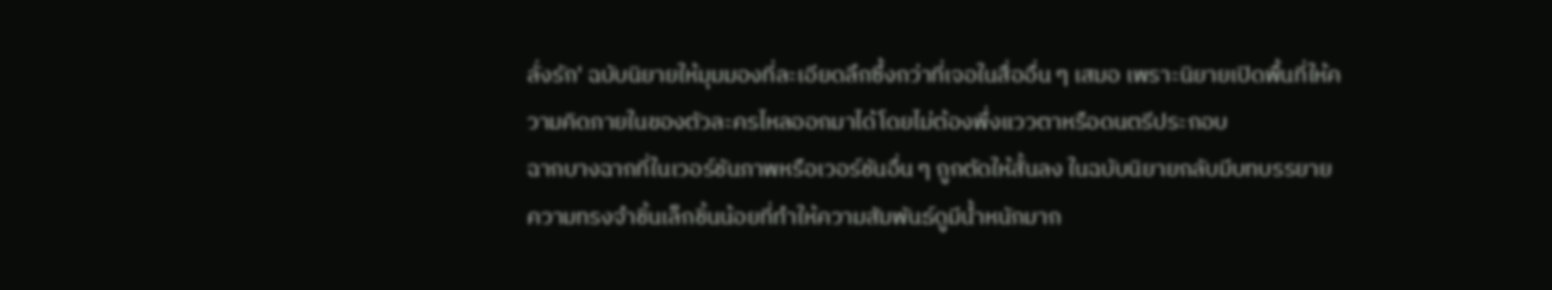ลั่งรัก' ฉบับนิยายให้มุมมองที่ละเอียดลึกซึ้งกว่าที่เจอในสื่ออื่น ๆ เสมอ เพราะนิยายเปิดพื้นที่ให้ความคิดภายในของตัวละครไหลออกมาได้โดยไม่ต้องพึ่งแววตาหรือดนตรีประกอบ
ฉากบางฉากที่ในเวอร์ชันภาพหรือเวอร์ชันอื่น ๆ ถูกตัดให้สั้นลง ในฉบับนิยายกลับมีบทบรรยายความทรงจำชิ้นเล็กชิ้นน้อยที่ทำให้ความสัมพันธ์ดูมีน้ำหนักมาก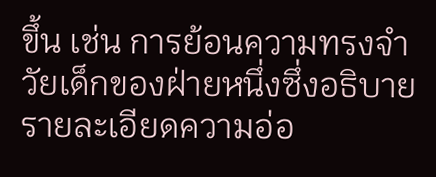ขึ้น เช่น การย้อนความทรงจำวัยเด็กของฝ่ายหนึ่งซึ่งอธิบายรายละเอียดความอ่อ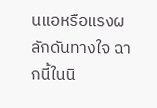นแอหรือแรงผลักดันทางใจ ฉากนี้ในนิ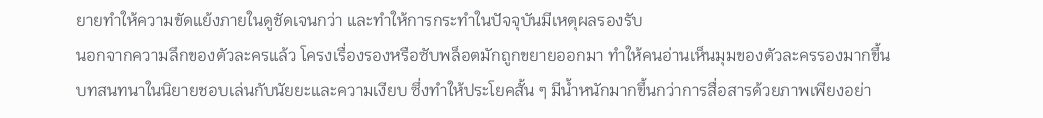ยายทำให้ความขัดแย้งภายในดูชัดเจนกว่า และทำให้การกระทำในปัจจุบันมีเหตุผลรองรับ
นอกจากความลึกของตัวละครแล้ว โครงเรื่องรองหรือซับพล็อตมักถูกขยายออกมา ทำให้คนอ่านเห็นมุมของตัวละครรองมากขึ้น บทสนทนาในนิยายชอบเล่นกับนัยยะและความเงียบ ซึ่งทำให้ประโยคสั้น ๆ มีน้ำหนักมากขึ้นกว่าการสื่อสารด้วยภาพเพียงอย่า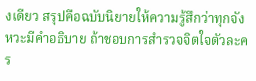งเดียว สรุปคือฉบับนิยายให้ความรู้สึกว่าทุกจังหวะมีคำอธิบาย ถ้าชอบการสำรวจจิตใจตัวละคร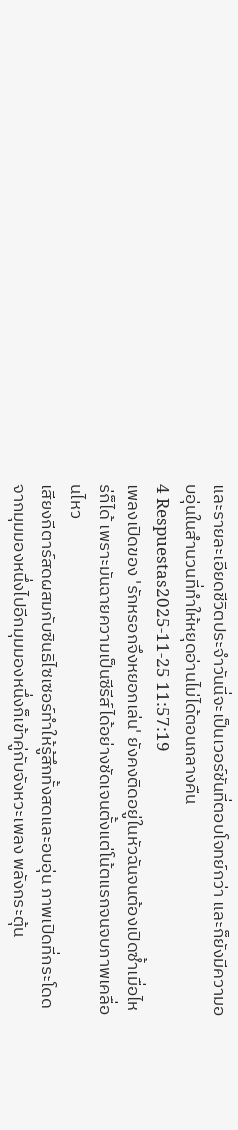และรายละเอียดชีวิตประจำวันนี่จะเป็นเวอร์ชันที่ตอบโจทย์กว่า และก็ยังมีความอบอุ่นในสำนวนที่ทำให้หยุดอ่านไม่ได้ตอนกลางคืน
4 Respuestas2025-11-25 11:57:19
เพลงเปิดของ 'รักหรอกจึงหยอกเล่น' ยังคงติดอยู่ในหัวฉันจนต้องเปิดซ้ำเมื่อไหร่ก็ได้ เพราะมันฉายความเป็นซีรีส์ได้อย่างชัดเจนตั้งแต่โน้ตแรกจนจบภาพเคลื่อนไหว
เสียงกีตาร์สดผสมกับซินธิไซเซอร์ทำให้รู้สึกทั้งสดและอบอุ่น ภาพเปิดที่กระโดดจากมุมมองหนึ่งไปอีกมุมมองหนึ่งก็เข้าคู่กับจังหวะเพลง พลังกระตุ้น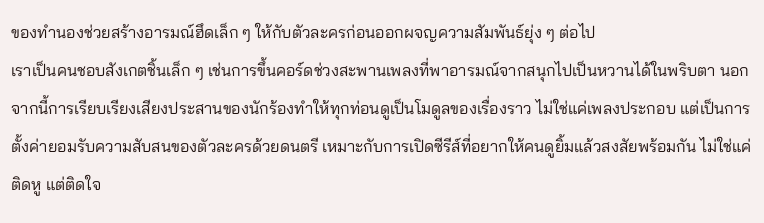ของทำนองช่วยสร้างอารมณ์ฮึดเล็ก ๆ ให้กับตัวละครก่อนออกผจญความสัมพันธ์ยุ่ง ๆ ต่อไป
เราเป็นคนชอบสังเกตชิ้นเล็ก ๆ เช่นการขึ้นคอร์ดช่วงสะพานเพลงที่พาอารมณ์จากสนุกไปเป็นหวานได้ในพริบตา นอกจากนี้การเรียบเรียงเสียงประสานของนักร้องทำให้ทุกท่อนดูเป็นโมดูลของเรื่องราว ไม่ใช่แค่เพลงประกอบ แต่เป็นการตั้งค่ายอมรับความสับสนของตัวละครด้วยดนตรี เหมาะกับการเปิดซีรีส์ที่อยากให้คนดูยิ้มแล้วสงสัยพร้อมกัน ไม่ใช่แค่ติดหู แต่ติดใจ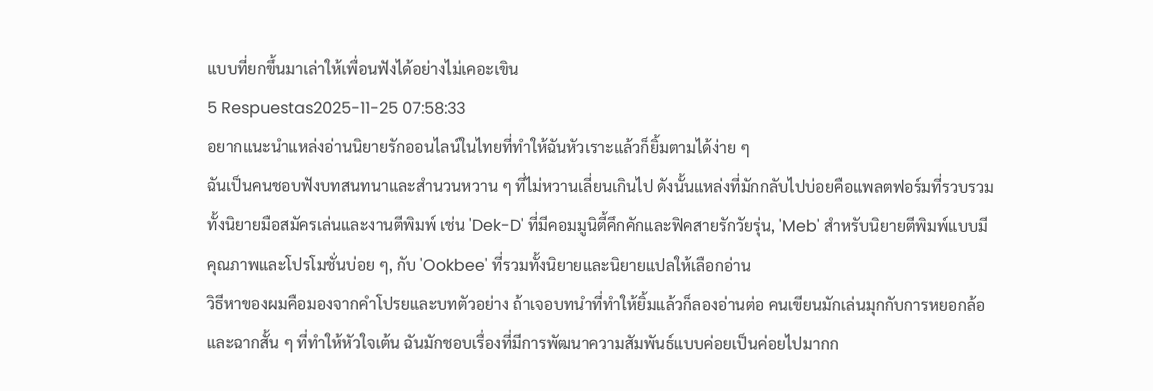แบบที่ยกขึ้นมาเล่าให้เพื่อนฟังได้อย่างไม่เคอะเขิน
5 Respuestas2025-11-25 07:58:33
อยากแนะนำแหล่งอ่านนิยายรักออนไลน์ในไทยที่ทำให้ฉันหัวเราะแล้วก็ยิ้มตามได้ง่าย ๆ
ฉันเป็นคนชอบฟังบทสนทนาและสำนวนหวาน ๆ ที่ไม่หวานเลี่ยนเกินไป ดังนั้นแหล่งที่มักกลับไปบ่อยคือแพลตฟอร์มที่รวบรวมทั้งนิยายมือสมัครเล่นและงานตีพิมพ์ เช่น 'Dek-D' ที่มีคอมมูนิตี้คึกคักและฟิคสายรักวัยรุ่น, 'Meb' สำหรับนิยายตีพิมพ์แบบมีคุณภาพและโปรโมชั่นบ่อย ๆ, กับ 'Ookbee' ที่รวมทั้งนิยายและนิยายแปลให้เลือกอ่าน
วิธีหาของผมคือมองจากคำโปรยและบทตัวอย่าง ถ้าเจอบทนำที่ทำให้ยิ้มแล้วก็ลองอ่านต่อ คนเขียนมักเล่นมุกกับการหยอกล้อและฉากสั้น ๆ ที่ทำให้หัวใจเต้น ฉันมักชอบเรื่องที่มีการพัฒนาความสัมพันธ์แบบค่อยเป็นค่อยไปมากก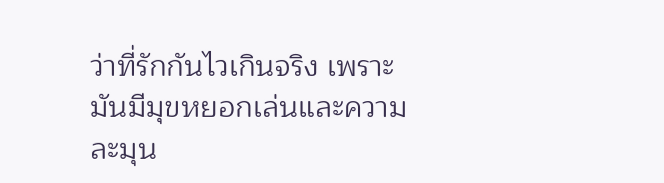ว่าที่รักกันไวเกินจริง เพราะมันมีมุขหยอกเล่นและความละมุน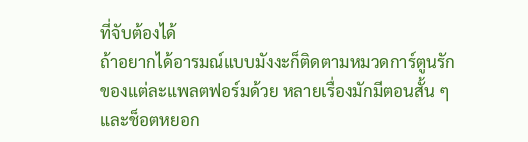ที่จับต้องได้
ถ้าอยากได้อารมณ์แบบมังงะก็ติดตามหมวดการ์ตูนรักของแต่ละแพลตฟอร์มด้วย หลายเรื่องมักมีตอนสั้น ๆ และช็อตหยอก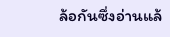ล้อกันซึ่งอ่านแล้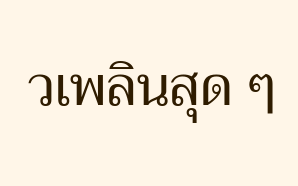วเพลินสุด ๆ